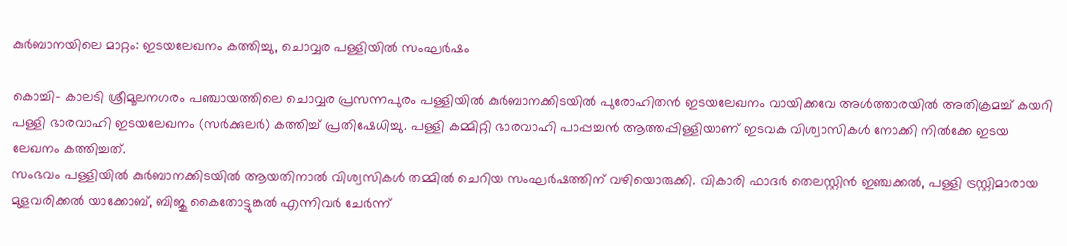കുര്‍ബാനയിലെ മാറ്റം: ഇടയലേഖനം കത്തിച്ചു, ചൊവ്വര പള്ളിയില്‍ സംഘര്‍ഷം

കൊച്ചി- കാലടി ശ്രീമൂലനഗരം പഞ്ചായത്തിലെ ചൊവ്വര പ്രസന്നപുരം പള്ളിയില്‍ കുര്‍ബാനക്കിടയില്‍ പുരോഹിതന്‍ ഇടയലേഖനം വായിക്കവേ അള്‍ത്താരയില്‍ അതിക്രമച്ച് കയറി പള്ളി ഭാരവാഹി ഇടയലേഖനം (സര്‍ക്കുലര്‍) കത്തിച്ച് പ്രതിഷേധിച്ചു. പള്ളി കമ്മിറ്റി ഭാരവാഹി പാപ്പച്ചന്‍ ആത്തപ്പിള്ളിയാണ് ഇടവക വിശ്വാസികള്‍ നോക്കി നില്‍ക്കേ ഇടയ ലേഖനം കത്തിച്ചത്.
സംഭവം പള്ളിയില്‍ കുര്‍ബാനക്കിടയില്‍ ആയതിനാല്‍ വിശ്വസികള്‍ തമ്മില്‍ ചെറിയ സംഘര്‍ഷത്തിന് വഴിയൊരുക്കി. വികാരി ഫാദര്‍ തെലസ്റ്റിന്‍ ഇഞ്ചക്കല്‍, പള്ളി ട്രസ്റ്റിമാരായ മുളവരിക്കല്‍ യാക്കോബ്, ബിജു കൈതോട്ടുങ്കല്‍ എന്നിവര്‍ ചേര്‍ന്ന്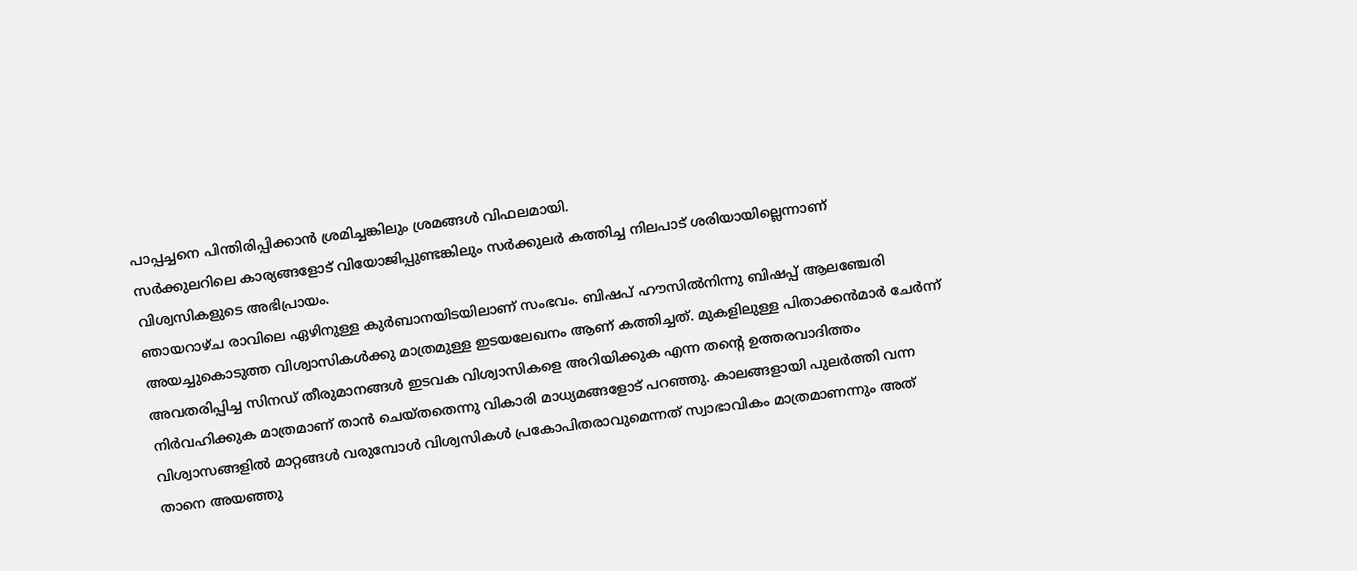പാപ്പച്ചനെ പിന്തിരിപ്പിക്കാന്‍ ശ്രമിച്ചങ്കിലും ശ്രമങ്ങള്‍ വിഫലമായി.
സര്‍ക്കുലറിലെ കാര്യങ്ങളോട് വിയോജിപ്പുണ്ടങ്കിലും സര്‍ക്കുലര്‍ കത്തിച്ച നിലപാട് ശരിയായില്ലെന്നാണ് വിശ്വസികളുടെ അഭിപ്രായം.
ഞായറാഴ്ച രാവിലെ ഏഴിനുള്ള കുര്‍ബാനയിടയിലാണ് സംഭവം. ബിഷപ് ഹൗസില്‍നിന്നു ബിഷപ്പ് ആലഞ്ചേരി അയച്ചുകൊടുത്ത വിശ്വാസികള്‍ക്കു മാത്രമുള്ള ഇടയലേഖനം ആണ് കത്തിച്ചത്. മുകളിലുള്ള പിതാക്കന്‍മാര്‍ ചേര്‍ന്ന് അവതരിപ്പിച്ച സിനഡ് തീരുമാനങ്ങള്‍ ഇടവക വിശ്വാസികളെ അറിയിക്കുക എന്ന തന്റെ ഉത്തരവാദിത്തം നിര്‍വഹിക്കുക മാത്രമാണ് താന്‍ ചെയ്തതെന്നു വികാരി മാധ്യമങ്ങളോട് പറഞ്ഞു. കാലങ്ങളായി പുലര്‍ത്തി വന്ന വിശ്വാസങ്ങളില്‍ മാറ്റങ്ങള്‍ വരുമ്പോള്‍ വിശ്വസികള്‍ പ്രകോപിതരാവുമെന്നത് സ്വാഭാവികം മാത്രമാണന്നും അത് താനെ അയഞ്ഞു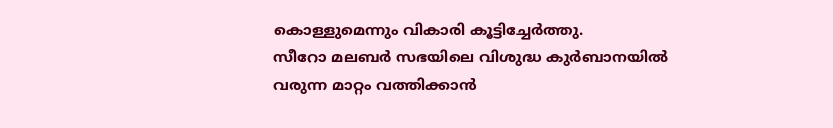കൊള്ളുമെന്നും വികാരി കൂട്ടിച്ചേര്‍ത്തു.
സീറോ മലബര്‍ സഭയിലെ വിശുദ്ധ കുര്‍ബാനയില്‍ വരുന്ന മാറ്റം വത്തിക്കാന്‍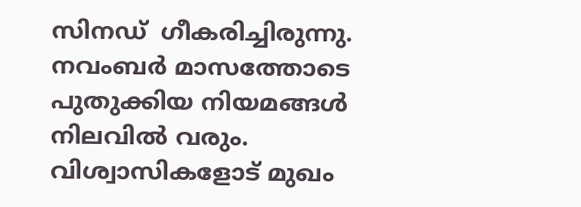സിനഡ്  ഗീകരിച്ചിരുന്നു.
നവംബര്‍ മാസത്തോടെ പുതുക്കിയ നിയമങ്ങള്‍ നിലവില്‍ വരും. വിശ്വാസികളോട് മുഖം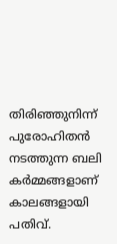തിരിഞ്ഞുനിന്ന് പുരോഹിതന്‍ നടത്തുന്ന ബലി കര്‍മ്മങ്ങളാണ് കാലങ്ങളായി പതിവ്.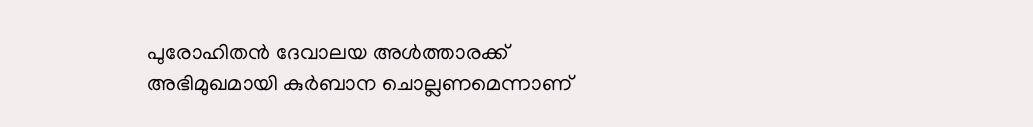പുരോഹിതന്‍ ദേവാലയ അള്‍ത്താരക്ക് അഭിമുഖമായി കുര്‍ബാന ചൊല്ലണമെന്നാണ്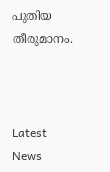പുതിയ തീരുമാനം.



Latest News